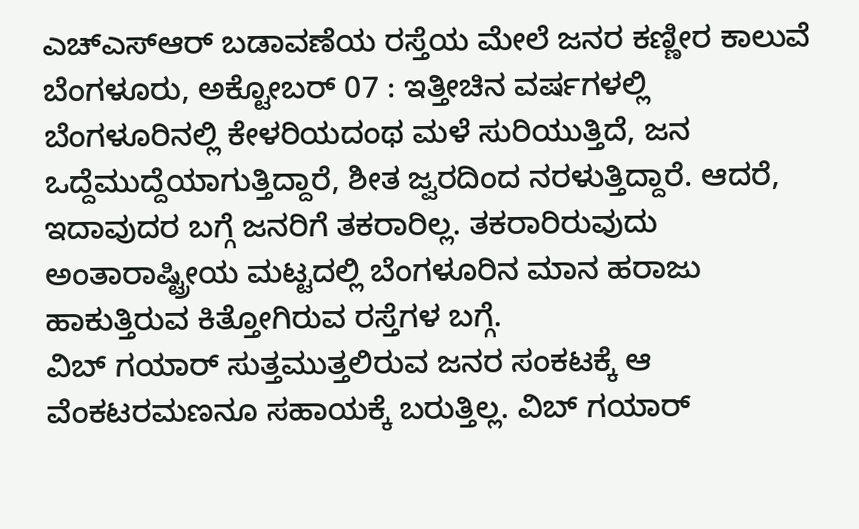ಎಚ್ಎಸ್ಆರ್ ಬಡಾವಣೆಯ ರಸ್ತೆಯ ಮೇಲೆ ಜನರ ಕಣ್ಣೀರ ಕಾಲುವೆ
ಬೆಂಗಳೂರು, ಅಕ್ಟೋಬರ್ 07 : ಇತ್ತೀಚಿನ ವರ್ಷಗಳಲ್ಲಿ ಬೆಂಗಳೂರಿನಲ್ಲಿ ಕೇಳರಿಯದಂಥ ಮಳೆ ಸುರಿಯುತ್ತಿದೆ, ಜನ ಒದ್ದೆಮುದ್ದೆಯಾಗುತ್ತಿದ್ದಾರೆ, ಶೀತ ಜ್ವರದಿಂದ ನರಳುತ್ತಿದ್ದಾರೆ. ಆದರೆ, ಇದಾವುದರ ಬಗ್ಗೆ ಜನರಿಗೆ ತಕರಾರಿಲ್ಲ. ತಕರಾರಿರುವುದು ಅಂತಾರಾಷ್ಟ್ರೀಯ ಮಟ್ಟದಲ್ಲಿ ಬೆಂಗಳೂರಿನ ಮಾನ ಹರಾಜು ಹಾಕುತ್ತಿರುವ ಕಿತ್ತೋಗಿರುವ ರಸ್ತೆಗಳ ಬಗ್ಗೆ.
ವಿಬ್ ಗಯಾರ್ ಸುತ್ತಮುತ್ತಲಿರುವ ಜನರ ಸಂಕಟಕ್ಕೆ ಆ ವೆಂಕಟರಮಣನೂ ಸಹಾಯಕ್ಕೆ ಬರುತ್ತಿಲ್ಲ. ವಿಬ್ ಗಯಾರ್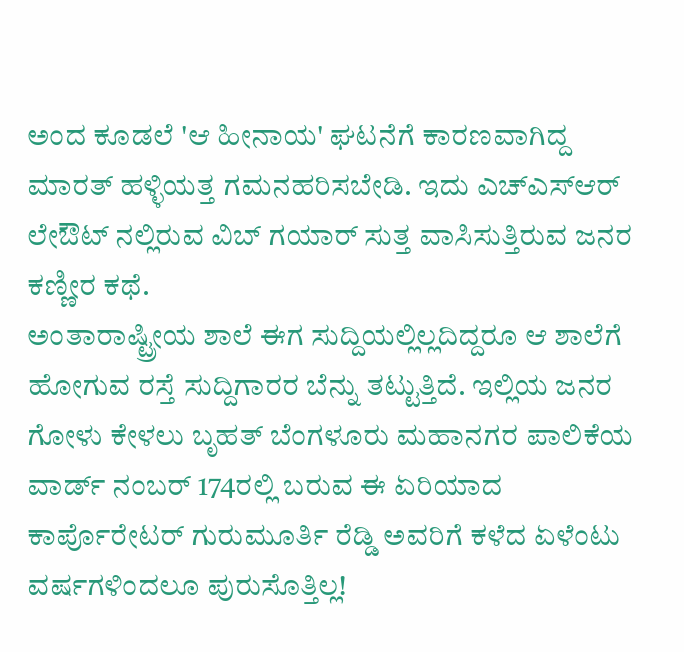ಅಂದ ಕೂಡಲೆ 'ಆ ಹೀನಾಯ' ಘಟನೆಗೆ ಕಾರಣವಾಗಿದ್ದ ಮಾರತ್ ಹಳ್ಳಿಯತ್ತ ಗಮನಹರಿಸಬೇಡಿ. ಇದು ಎಚ್ಎಸ್ಆರ್ ಲೇಔಟ್ ನಲ್ಲಿರುವ ವಿಬ್ ಗಯಾರ್ ಸುತ್ತ ವಾಸಿಸುತ್ತಿರುವ ಜನರ ಕಣ್ಣೀರ ಕಥೆ.
ಅಂತಾರಾಷ್ಟ್ರೀಯ ಶಾಲೆ ಈಗ ಸುದ್ದಿಯಲ್ಲಿಲ್ಲದಿದ್ದರೂ ಆ ಶಾಲೆಗೆ ಹೋಗುವ ರಸ್ತೆ ಸುದ್ದಿಗಾರರ ಬೆನ್ನು ತಟ್ಟುತ್ತಿದೆ. ಇಲ್ಲಿಯ ಜನರ ಗೋಳು ಕೇಳಲು ಬೃಹತ್ ಬೆಂಗಳೂರು ಮಹಾನಗರ ಪಾಲಿಕೆಯ ವಾರ್ಡ್ ನಂಬರ್ 174ರಲ್ಲಿ ಬರುವ ಈ ಏರಿಯಾದ ಕಾರ್ಪೊರೇಟರ್ ಗುರುಮೂರ್ತಿ ರೆಡ್ಡಿ ಅವರಿಗೆ ಕಳೆದ ಏಳೆಂಟು ವರ್ಷಗಳಿಂದಲೂ ಪುರುಸೊತ್ತಿಲ್ಲ!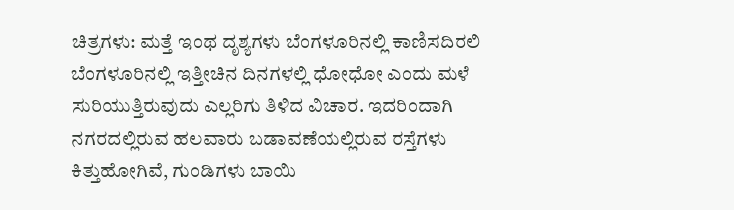ಚಿತ್ರಗಳು: ಮತ್ತೆ ಇಂಥ ದೃಶ್ಯಗಳು ಬೆಂಗಳೂರಿನಲ್ಲಿ ಕಾಣಿಸದಿರಲಿ
ಬೆಂಗಳೂರಿನಲ್ಲಿ ಇತ್ತೀಚಿನ ದಿನಗಳಲ್ಲಿ ಧೋಧೋ ಎಂದು ಮಳೆ ಸುರಿಯುತ್ತಿರುವುದು ಎಲ್ಲರಿಗು ತಿಳಿದ ವಿಚಾರ. ಇದರಿಂದಾಗಿ ನಗರದಲ್ಲಿರುವ ಹಲವಾರು ಬಡಾವಣೆಯಲ್ಲಿರುವ ರಸ್ತೆಗಳು ಕಿತ್ತುಹೋಗಿವೆ, ಗುಂಡಿಗಳು ಬಾಯಿ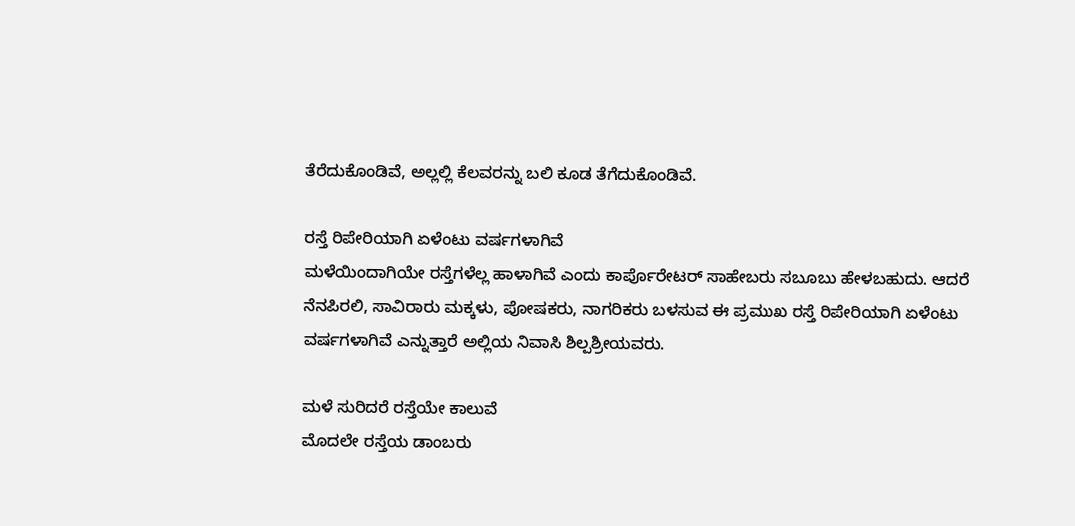ತೆರೆದುಕೊಂಡಿವೆ, ಅಲ್ಲಲ್ಲಿ ಕೆಲವರನ್ನು ಬಲಿ ಕೂಡ ತೆಗೆದುಕೊಂಡಿವೆ.

ರಸ್ತೆ ರಿಪೇರಿಯಾಗಿ ಏಳೆಂಟು ವರ್ಷಗಳಾಗಿವೆ
ಮಳೆಯಿಂದಾಗಿಯೇ ರಸ್ತೆಗಳೆಲ್ಲ ಹಾಳಾಗಿವೆ ಎಂದು ಕಾರ್ಪೊರೇಟರ್ ಸಾಹೇಬರು ಸಬೂಬು ಹೇಳಬಹುದು. ಆದರೆ ನೆನಪಿರಲಿ, ಸಾವಿರಾರು ಮಕ್ಕಳು, ಪೋಷಕರು, ನಾಗರಿಕರು ಬಳಸುವ ಈ ಪ್ರಮುಖ ರಸ್ತೆ ರಿಪೇರಿಯಾಗಿ ಏಳೆಂಟು ವರ್ಷಗಳಾಗಿವೆ ಎನ್ನುತ್ತಾರೆ ಅಲ್ಲಿಯ ನಿವಾಸಿ ಶಿಲ್ಪಶ್ರೀಯವರು.

ಮಳೆ ಸುರಿದರೆ ರಸ್ತೆಯೇ ಕಾಲುವೆ
ಮೊದಲೇ ರಸ್ತೆಯ ಡಾಂಬರು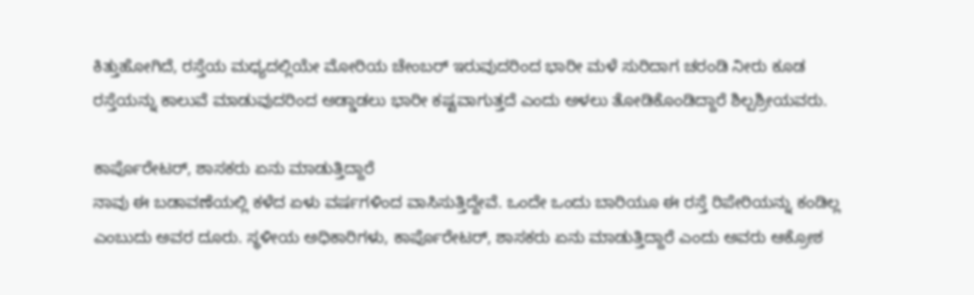ಕಿತ್ತುಹೋಗಿದೆ, ರಸ್ತೆಯ ಮಧ್ಯದಲ್ಲಿಯೇ ಮೋರಿಯ ಚೇಂಬರ್ ಇರುವುದರಿಂದ ಭಾರೀ ಮಳೆ ಸುರಿದಾಗ ಚರಂಡಿ ನೀರು ಕೂಡ ರಸ್ತೆಯನ್ನು ಕಾಲುವೆ ಮಾಡುವುದರಿಂದ ಅಡ್ಡಾಡಲು ಭಾರೀ ಕಷ್ಟವಾಗುತ್ತದೆ ಎಂದು ಅಳಲು ತೋಡಿಕೊಂಡಿದ್ದಾರೆ ಶಿಲ್ಪಶ್ರೀಯವರು.

ಕಾರ್ಪೊರೇಟರ್, ಶಾಸಕರು ಏನು ಮಾಡುತ್ತಿದ್ದಾರೆ
ನಾವು ಈ ಬಡಾವಣೆಯಲ್ಲಿ ಕಳೆದ ಏಳು ವರ್ಷಗಳಿಂದ ವಾಸಿಸುತ್ತಿದ್ದೇವೆ. ಒಂದೇ ಒಂದು ಬಾರಿಯೂ ಈ ರಸ್ತೆ ರಿಪೇರಿಯನ್ನು ಕಂಡಿಲ್ಲ ಎಂಬುದು ಅವರ ದೂರು. ಸ್ಥಳೀಯ ಅಧಿಕಾರಿಗಳು, ಕಾರ್ಪೊರೇಟರ್, ಶಾಸಕರು ಏನು ಮಾಡುತ್ತಿದ್ದಾರೆ ಎಂದು ಅವರು ಆಕ್ರೋಶ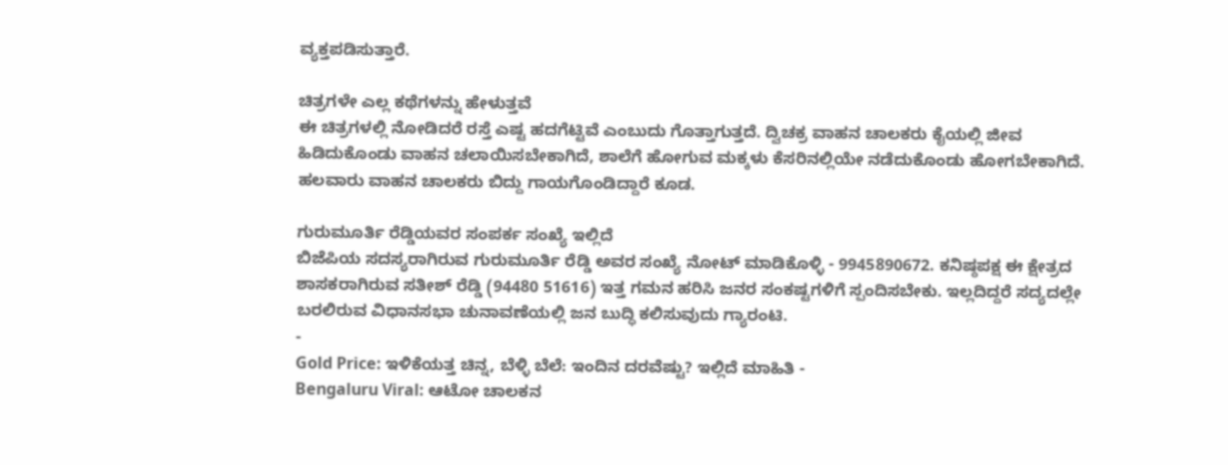ವ್ಯಕ್ತಪಡಿಸುತ್ತಾರೆ.

ಚಿತ್ರಗಳೇ ಎಲ್ಲ ಕಥೆಗಳನ್ನು ಹೇಳುತ್ತವೆ
ಈ ಚಿತ್ರಗಳಲ್ಲಿ ನೋಡಿದರೆ ರಸ್ತೆ ಎಷ್ಟ ಹದಗೆಟ್ಟಿವೆ ಎಂಬುದು ಗೊತ್ತಾಗುತ್ತದೆ. ದ್ವಿಚಕ್ರ ವಾಹನ ಚಾಲಕರು ಕೈಯಲ್ಲಿ ಜೀವ ಹಿಡಿದುಕೊಂಡು ವಾಹನ ಚಲಾಯಿಸಬೇಕಾಗಿದೆ, ಶಾಲೆಗೆ ಹೋಗುವ ಮಕ್ಕಳು ಕೆಸರಿನಲ್ಲಿಯೇ ನಡೆದುಕೊಂಡು ಹೋಗಬೇಕಾಗಿದೆ. ಹಲವಾರು ವಾಹನ ಚಾಲಕರು ಬಿದ್ದು ಗಾಯಗೊಂಡಿದ್ದಾರೆ ಕೂಡ.

ಗುರುಮೂರ್ತಿ ರೆಡ್ಡಿಯವರ ಸಂಪರ್ಕ ಸಂಖ್ಯೆ ಇಲ್ಲಿದೆ
ಬಿಜೆಪಿಯ ಸದಸ್ಯರಾಗಿರುವ ಗುರುಮೂರ್ತಿ ರೆಡ್ಡಿ ಅವರ ಸಂಖ್ಯೆ ನೋಟ್ ಮಾಡಿಕೊಳ್ಳಿ - 9945890672. ಕನಿಷ್ಠಪಕ್ಷ ಈ ಕ್ಷೇತ್ರದ ಶಾಸಕರಾಗಿರುವ ಸತೀಶ್ ರೆಡ್ಡಿ (94480 51616) ಇತ್ತ ಗಮನ ಹರಿಸಿ ಜನರ ಸಂಕಷ್ಟಗಳಿಗೆ ಸ್ಪಂದಿಸಬೇಕು. ಇಲ್ಲದಿದ್ದರೆ ಸದ್ಯದಲ್ಲೇ ಬರಲಿರುವ ವಿಧಾನಸಭಾ ಚುನಾವಣೆಯಲ್ಲಿ ಜನ ಬುದ್ಧಿ ಕಲಿಸುವುದು ಗ್ಯಾರಂಟಿ.
-
Gold Price: ಇಳಿಕೆಯತ್ತ ಚಿನ್ನ, ಬೆಳ್ಳಿ ಬೆಲೆ: ಇಂದಿನ ದರವೆಷ್ಟು? ಇಲ್ಲಿದೆ ಮಾಹಿತಿ -
Bengaluru Viral: ಆಟೋ ಚಾಲಕನ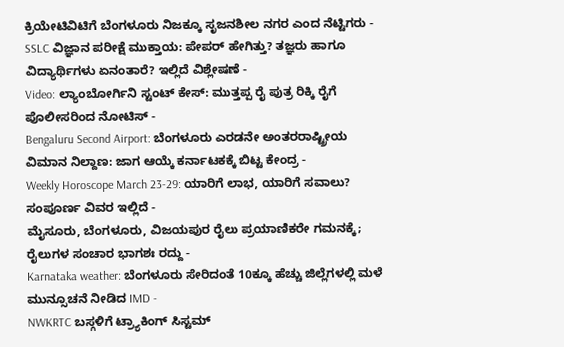ಕ್ರಿಯೇಟಿವಿಟಿಗೆ ಬೆಂಗಳೂರು ನಿಜಕ್ಕೂ ಸೃಜನಶೀಲ ನಗರ ಎಂದ ನೆಟ್ಟಿಗರು -
SSLC ವಿಜ್ಞಾನ ಪರೀಕ್ಷೆ ಮುಕ್ತಾಯ: ಪೇಪರ್ ಹೇಗಿತ್ತು? ತಜ್ಞರು ಹಾಗೂ ವಿದ್ಯಾರ್ಥಿಗಳು ಏನಂತಾರೆ? ಇಲ್ಲಿದೆ ವಿಶ್ಲೇಷಣೆ -
Video: ಲ್ಯಾಂಬೋರ್ಗಿನಿ ಸ್ಟಂಟ್ ಕೇಸ್: ಮುತ್ತಪ್ಪ ರೈ ಪುತ್ರ ರಿಕ್ಕಿ ರೈಗೆ ಪೊಲೀಸರಿಂದ ನೋಟಿಸ್ -
Bengaluru Second Airport: ಬೆಂಗಳೂರು ಎರಡನೇ ಅಂತರರಾಷ್ಟ್ರೀಯ ವಿಮಾನ ನಿಲ್ದಾಣ: ಜಾಗ ಆಯ್ಕೆ ಕರ್ನಾಟಕಕ್ಕೆ ಬಿಟ್ಟ ಕೇಂದ್ರ -
Weekly Horoscope March 23-29: ಯಾರಿಗೆ ಲಾಭ, ಯಾರಿಗೆ ಸವಾಲು? ಸಂಪೂರ್ಣ ವಿವರ ಇಲ್ಲಿದೆ -
ಮೈಸೂರು, ಬೆಂಗಳೂರು, ವಿಜಯಪುರ ರೈಲು ಪ್ರಯಾಣಿಕರೇ ಗಮನಕ್ಕೆ; ರೈಲುಗಳ ಸಂಚಾರ ಭಾಗಶಃ ರದ್ದು -
Karnataka weather: ಬೆಂಗಳೂರು ಸೇರಿದಂತೆ 10ಕ್ಕೂ ಹೆಚ್ಚು ಜಿಲ್ಲೆಗಳಲ್ಲಿ ಮಳೆ ಮುನ್ಸೂಚನೆ ನೀಡಿದ IMD -
NWKRTC ಬಸ್ಗಳಿಗೆ ಟ್ರ್ಯಾಕಿಂಗ್ ಸಿಸ್ಟಮ್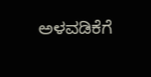ಅಳವಡಿಕೆಗೆ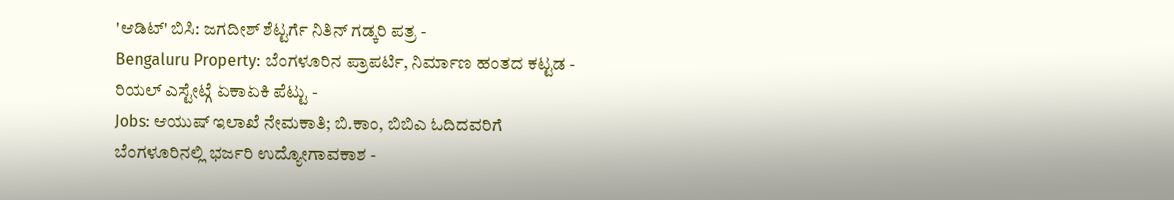'ಆಡಿಟ್' ಬಿಸಿ: ಜಗದೀಶ್ ಶೆಟ್ಟರ್ಗೆ ನಿತಿನ್ ಗಡ್ಕರಿ ಪತ್ರ -
Bengaluru Property: ಬೆಂಗಳೂರಿನ ಪ್ರಾಪರ್ಟಿ, ನಿರ್ಮಾಣ ಹಂತದ ಕಟ್ಟಡ - ರಿಯಲ್ ಎಸ್ಟೇಟ್ಗೆ ಏಕಾಏಕಿ ಪೆಟ್ಟು -
Jobs: ಆಯುಷ್ ಇಲಾಖೆ ನೇಮಕಾತಿ; ಬಿ.ಕಾಂ, ಬಿಬಿಎ ಓದಿದವರಿಗೆ ಬೆಂಗಳೂರಿನಲ್ಲಿ ಭರ್ಜರಿ ಉದ್ಯೋಗಾವಕಾಶ -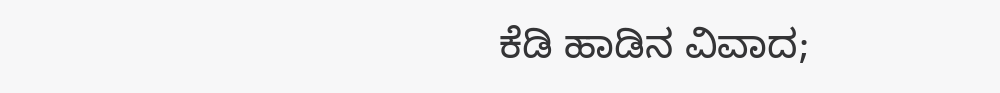ಕೆಡಿ ಹಾಡಿನ ವಿವಾದ;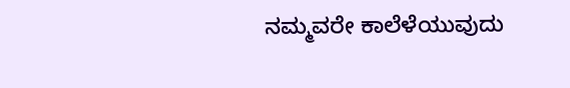ನಮ್ಮವರೇ ಕಾಲೆಳೆಯುವುದು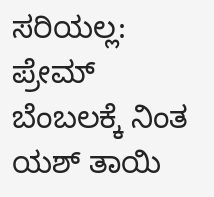ಸರಿಯಲ್ಲ: ಪ್ರೇಮ್ ಬೆಂಬಲಕ್ಕೆ ನಿಂತ ಯಶ್ ತಾಯಿ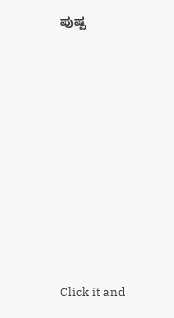ಪುಷ್ಪ












Click it and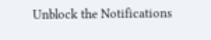Unblock the Notifications